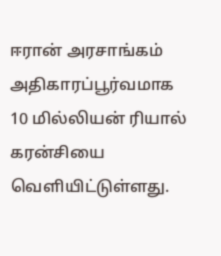ஈரான் அரசாங்கம் அதிகாரப்பூர்வமாக 10 மில்லியன் ரியால் கரன்சியை வெளியிட்டுள்ளது.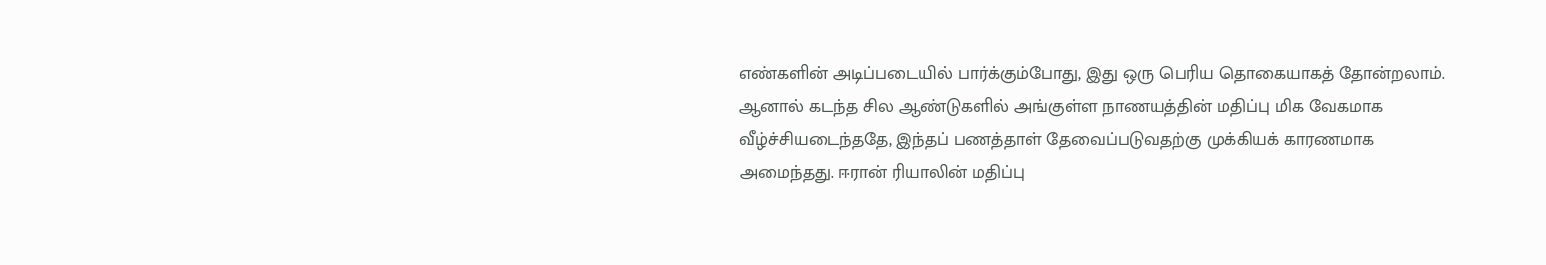எண்களின் அடிப்படையில் பார்க்கும்போது, இது ஒரு பெரிய தொகையாகத் தோன்றலாம். ஆனால் கடந்த சில ஆண்டுகளில் அங்குள்ள நாணயத்தின் மதிப்பு மிக வேகமாக வீழ்ச்சியடைந்ததே, இந்தப் பணத்தாள் தேவைப்படுவதற்கு முக்கியக் காரணமாக அமைந்தது. ஈரான் ரியாலின் மதிப்பு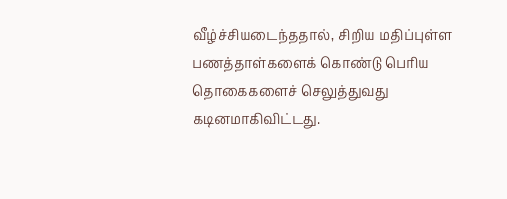வீழ்ச்சியடைந்ததால், சிறிய மதிப்புள்ள பணத்தாள்களைக் கொண்டு பெரிய தொகைகளைச் செலுத்துவது கடினமாகிவிட்டது.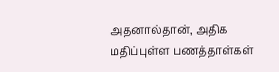அதனால்தான், அதிக மதிப்புள்ள பணத்தாள்கள்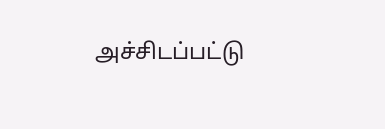அச்சிடப்பட்டு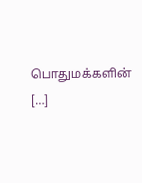பொதுமக்களின் […]